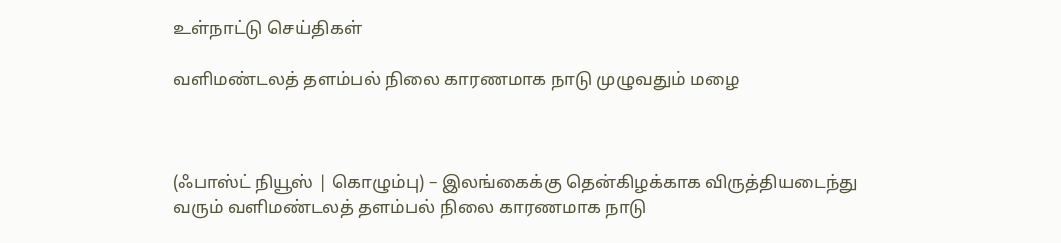உள்நாட்டு செய்திகள்

வளிமண்டலத் தளம்பல் நிலை காரணமாக நாடு முழுவதும் மழை



(ஃபாஸ்ட் நியூஸ் | கொழும்பு) – இலங்கைக்கு தென்கிழக்காக விருத்தியடைந்து வரும் வளிமண்டலத் தளம்பல் நிலை காரணமாக நாடு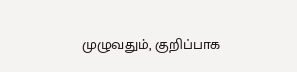முழுவதும், குறிப்பாக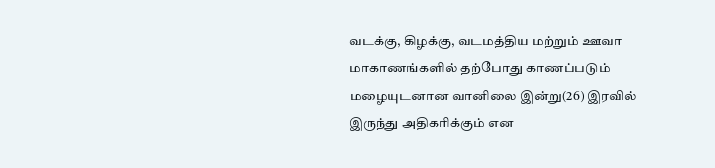வடக்கு, கிழக்கு, வடமத்திய மற்றும் ஊவா மாகாணங்களில் தற்போது காணப்படும் மழையுடனான வானிலை இன்று(26) இரவில் இருந்து அதிகரிக்கும் என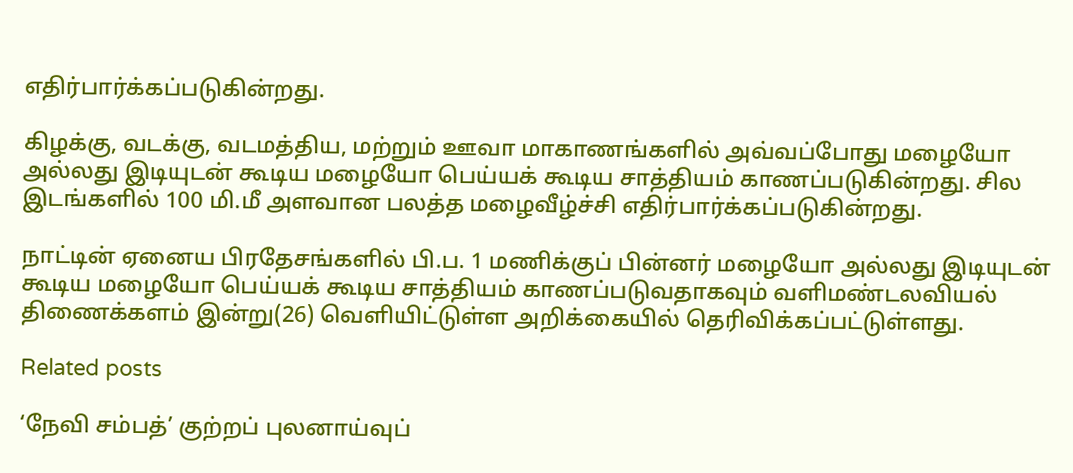எதிர்பார்க்கப்படுகின்றது.

கிழக்கு, வடக்கு, வடமத்திய, மற்றும் ஊவா மாகாணங்களில் அவ்வப்போது மழையோ அல்லது இடியுடன் கூடிய மழையோ பெய்யக் கூடிய சாத்தியம் காணப்படுகின்றது. சில இடங்களில் 100 மி.மீ அளவான பலத்த மழைவீழ்ச்சி எதிர்பார்க்கப்படுகின்றது.

நாட்டின் ஏனைய பிரதேசங்களில் பி.ப. 1 மணிக்குப் பின்னர் மழையோ அல்லது இடியுடன் கூடிய மழையோ பெய்யக் கூடிய சாத்தியம் காணப்படுவதாகவும் வளிமண்டலவியல் திணைக்களம் இன்று(26) வெளியிட்டுள்ள அறிக்கையில் தெரிவிக்கப்பட்டுள்ளது.

Related posts

‘நேவி சம்பத்’ குற்றப் புலனாய்வுப்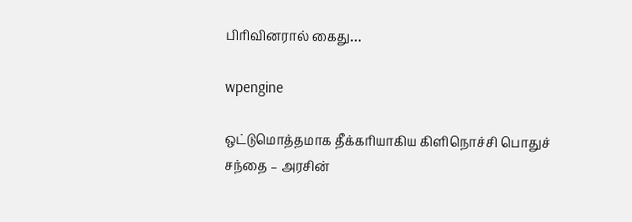பிரிவினரால் கைது…

wpengine

ஒட்டுமொத்தமாக தீக்கரியாகிய கிளிநொச்சி பொதுச் சந்தை – அரசின்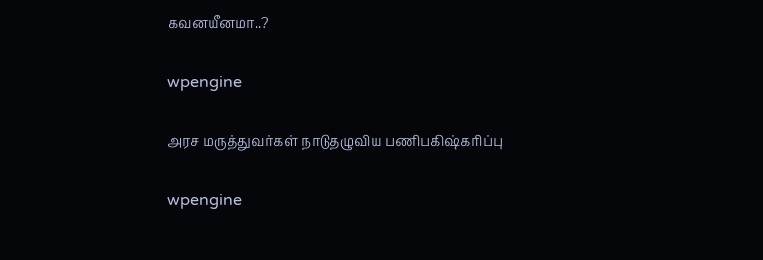கவனயீனமா..?

wpengine

அரச மருத்துவர்கள் நாடுதழுவிய பணிபகிஷ்கரிப்பு

wpengine